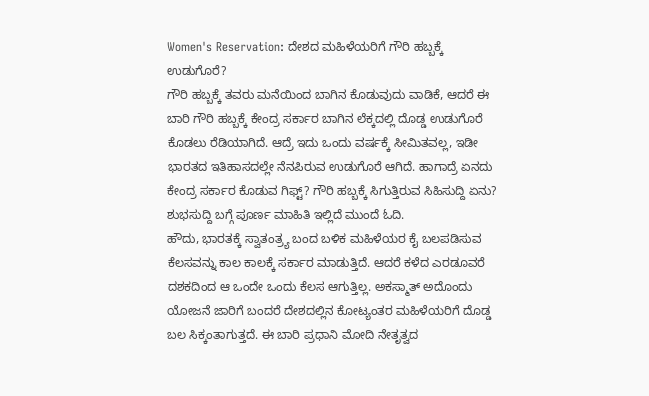Women's Reservation: ದೇಶದ ಮಹಿಳೆಯರಿಗೆ ಗೌರಿ ಹಬ್ಬಕ್ಕೆ ಉಡುಗೊರೆ?
ಗೌರಿ ಹಬ್ಬಕ್ಕೆ ತವರು ಮನೆಯಿಂದ ಬಾಗಿನ ಕೊಡುವುದು ವಾಡಿಕೆ, ಆದರೆ ಈ ಬಾರಿ ಗೌರಿ ಹಬ್ಬಕ್ಕೆ ಕೇಂದ್ರ ಸರ್ಕಾರ ಬಾಗಿನ ಲೆಕ್ಕದಲ್ಲಿ ದೊಡ್ಡ ಉಡುಗೊರೆ ಕೊಡಲು ರೆಡಿಯಾಗಿದೆ. ಆದ್ರೆ ಇದು ಒಂದು ವರ್ಷಕ್ಕೆ ಸೀಮಿತವಲ್ಲ, ಇಡೀ ಭಾರತದ ಇತಿಹಾಸದಲ್ಲೇ ನೆನಪಿರುವ ಉಡುಗೊರೆ ಆಗಿದೆ. ಹಾಗಾದ್ರೆ ಏನದು ಕೇಂದ್ರ ಸರ್ಕಾರ ಕೊಡುವ ಗಿಫ್ಟ್? ಗೌರಿ ಹಬ್ಬಕ್ಕೆ ಸಿಗುತ್ತಿರುವ ಸಿಹಿಸುದ್ದಿ ಏನು? ಶುಭಸುದ್ದಿ ಬಗ್ಗೆ ಪೂರ್ಣ ಮಾಹಿತಿ ಇಲ್ಲಿದೆ ಮುಂದೆ ಓದಿ.
ಹೌದು, ಭಾರತಕ್ಕೆ ಸ್ವಾತಂತ್ರ್ಯ ಬಂದ ಬಳಿಕ ಮಹಿಳೆಯರ ಕೈ ಬಲಪಡಿಸುವ ಕೆಲಸವನ್ನು ಕಾಲ ಕಾಲಕ್ಕೆ ಸರ್ಕಾರ ಮಾಡುತ್ತಿದೆ. ಆದರೆ ಕಳೆದ ಎರಡೂವರೆ ದಶಕದಿಂದ ಆ ಒಂದೇ ಒಂದು ಕೆಲಸ ಆಗುತ್ತಿಲ್ಲ. ಅಕಸ್ಮಾತ್ ಅದೊಂದು ಯೋಜನೆ ಜಾರಿಗೆ ಬಂದರೆ ದೇಶದಲ್ಲಿನ ಕೋಟ್ಯಂತರ ಮಹಿಳೆಯರಿಗೆ ದೊಡ್ಡ ಬಲ ಸಿಕ್ಕಂತಾಗುತ್ತದೆ. ಈ ಬಾರಿ ಪ್ರಧಾನಿ ಮೋದಿ ನೇತೃತ್ವದ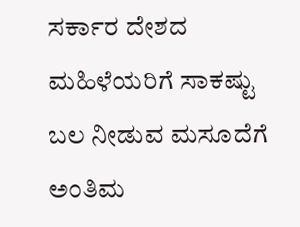ಸರ್ಕಾರ ದೇಶದ ಮಹಿಳೆಯರಿಗೆ ಸಾಕಷ್ಟು ಬಲ ನೀಡುವ ಮಸೂದೆಗೆ ಅಂತಿಮ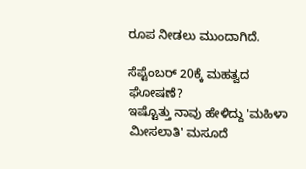ರೂಪ ನೀಡಲು ಮುಂದಾಗಿದೆ.

ಸೆಪ್ಟೆಂಬರ್ 20ಕ್ಕೆ ಮಹತ್ವದ ಘೋಷಣೆ?
ಇಷ್ಟೊತ್ತು ನಾವು ಹೇಳಿದ್ದು 'ಮಹಿಳಾ ಮೀಸಲಾತಿ' ಮಸೂದೆ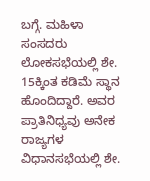ಬಗ್ಗೆ. ಮಹಿಳಾ ಸಂಸದರು ಲೋಕಸಭೆಯಲ್ಲಿ ಶೇ. 15ಕ್ಕಿಂತ ಕಡಿಮೆ ಸ್ಥಾನ ಹೊಂದಿದ್ದಾರೆ. ಅವರ ಪ್ರಾತಿನಿಧ್ಯವು ಅನೇಕ ರಾಜ್ಯಗಳ ವಿಧಾನಸಭೆಯಲ್ಲಿ ಶೇ.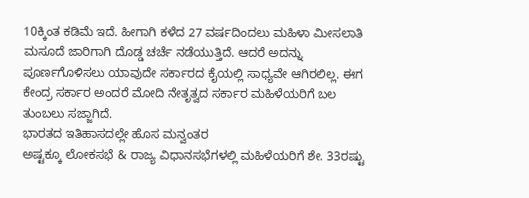10ಕ್ಕಿಂತ ಕಡಿಮೆ ಇದೆ. ಹೀಗಾಗಿ ಕಳೆದ 27 ವರ್ಷದಿಂದಲು ಮಹಿಳಾ ಮೀಸಲಾತಿ ಮಸೂದೆ ಜಾರಿಗಾಗಿ ದೊಡ್ಡ ಚರ್ಚೆ ನಡೆಯುತ್ತಿದೆ. ಆದರೆ ಅದನ್ನು ಪೂರ್ಣಗೊಳಿಸಲು ಯಾವುದೇ ಸರ್ಕಾರದ ಕೈಯಲ್ಲಿ ಸಾಧ್ಯವೇ ಆಗಿರಲಿಲ್ಲ. ಈಗ ಕೇಂದ್ರ ಸರ್ಕಾರ ಅಂದರೆ ಮೋದಿ ನೇತೃತ್ವದ ಸರ್ಕಾರ ಮಹಿಳೆಯರಿಗೆ ಬಲ ತುಂಬಲು ಸಜ್ಜಾಗಿದೆ.
ಭಾರತದ ಇತಿಹಾಸದಲ್ಲೇ ಹೊಸ ಮನ್ವಂತರ
ಅಷ್ಟಕ್ಕೂ ಲೋಕಸಭೆ & ರಾಜ್ಯ ವಿಧಾನಸಭೆಗಳಲ್ಲಿ ಮಹಿಳೆಯರಿಗೆ ಶೇ. 33ರಷ್ಟು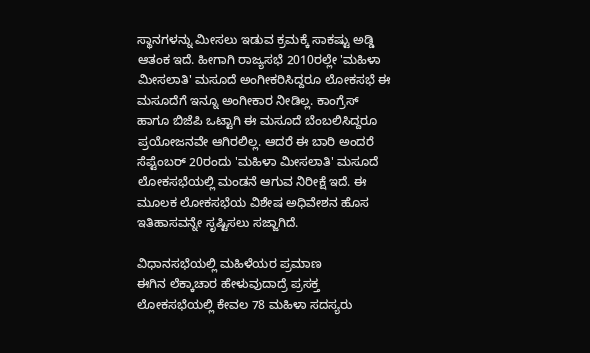ಸ್ಥಾನಗಳನ್ನು ಮೀಸಲು ಇಡುವ ಕ್ರಮಕ್ಕೆ ಸಾಕಷ್ಟು ಅಡ್ಡಿ ಆತಂಕ ಇದೆ. ಹೀಗಾಗಿ ರಾಜ್ಯಸಭೆ 2010ರಲ್ಲೇ 'ಮಹಿಳಾ ಮೀಸಲಾತಿ' ಮಸೂದೆ ಅಂಗೀಕರಿಸಿದ್ದರೂ ಲೋಕಸಭೆ ಈ ಮಸೂದೆಗೆ ಇನ್ನೂ ಅಂಗೀಕಾರ ನೀಡಿಲ್ಲ. ಕಾಂಗ್ರೆಸ್ ಹಾಗೂ ಬಿಜೆಪಿ ಒಟ್ಟಾಗಿ ಈ ಮಸೂದೆ ಬೆಂಬಲಿಸಿದ್ದರೂ ಪ್ರಯೋಜನವೇ ಆಗಿರಲಿಲ್ಲ. ಆದರೆ ಈ ಬಾರಿ ಅಂದರೆ ಸೆಪ್ಟೆಂಬರ್ 20ರಂದು 'ಮಹಿಳಾ ಮೀಸಲಾತಿ' ಮಸೂದೆ ಲೋಕಸಭೆಯಲ್ಲಿ ಮಂಡನೆ ಆಗುವ ನಿರೀಕ್ಷೆ ಇದೆ. ಈ ಮೂಲಕ ಲೋಕಸಭೆಯ ವಿಶೇಷ ಅಧಿವೇಶನ ಹೊಸ ಇತಿಹಾಸವನ್ನೇ ಸೃಷ್ಟಿಸಲು ಸಜ್ಜಾಗಿದೆ.

ವಿಧಾನಸಭೆಯಲ್ಲಿ ಮಹಿಳೆಯರ ಪ್ರಮಾಣ
ಈಗಿನ ಲೆಕ್ಕಾಚಾರ ಹೇಳುವುದಾದ್ರೆ ಪ್ರಸಕ್ತ ಲೋಕಸಭೆಯಲ್ಲಿ ಕೇವಲ 78 ಮಹಿಳಾ ಸದಸ್ಯರು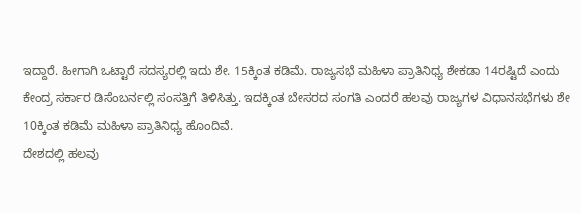ಇದ್ದಾರೆ. ಹೀಗಾಗಿ ಒಟ್ಟಾರೆ ಸದಸ್ಯರಲ್ಲಿ ಇದು ಶೇ. 15ಕ್ಕಿಂತ ಕಡಿಮೆ. ರಾಜ್ಯಸಭೆ ಮಹಿಳಾ ಪ್ರಾತಿನಿಧ್ಯ ಶೇಕಡಾ 14ರಷ್ಟಿದೆ ಎಂದು ಕೇಂದ್ರ ಸರ್ಕಾರ ಡಿಸೆಂಬರ್ನಲ್ಲಿ ಸಂಸತ್ತಿಗೆ ತಿಳಿಸಿತ್ತು. ಇದಕ್ಕಿಂತ ಬೇಸರದ ಸಂಗತಿ ಎಂದರೆ ಹಲವು ರಾಜ್ಯಗಳ ವಿಧಾನಸಭೆಗಳು ಶೇ 10ಕ್ಕಿಂತ ಕಡಿಮೆ ಮಹಿಳಾ ಪ್ರಾತಿನಿಧ್ಯ ಹೊಂದಿವೆ.
ದೇಶದಲ್ಲಿ ಹಲವು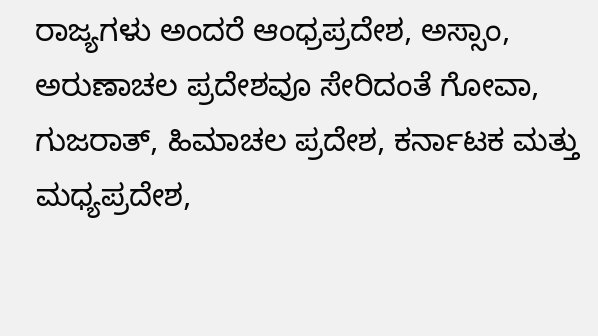ರಾಜ್ಯಗಳು ಅಂದರೆ ಆಂಧ್ರಪ್ರದೇಶ, ಅಸ್ಸಾಂ, ಅರುಣಾಚಲ ಪ್ರದೇಶವೂ ಸೇರಿದಂತೆ ಗೋವಾ, ಗುಜರಾತ್, ಹಿಮಾಚಲ ಪ್ರದೇಶ, ಕರ್ನಾಟಕ ಮತ್ತು ಮಧ್ಯಪ್ರದೇಶ,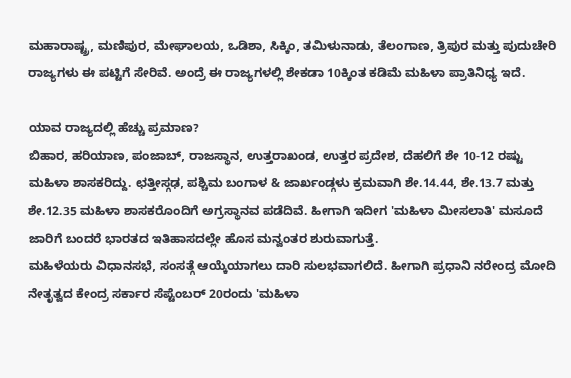ಮಹಾರಾಷ್ಟ್ರ, ಮಣಿಪುರ, ಮೇಘಾಲಯ, ಒಡಿಶಾ, ಸಿಕ್ಕಿಂ, ತಮಿಳುನಾಡು, ತೆಲಂಗಾಣ, ತ್ರಿಪುರ ಮತ್ತು ಪುದುಚೇರಿ ರಾಜ್ಯಗಳು ಈ ಪಟ್ಟಿಗೆ ಸೇರಿವೆ. ಅಂದ್ರೆ ಈ ರಾಜ್ಯಗಳಲ್ಲಿ ಶೇಕಡಾ 10ಕ್ಕಿಂತ ಕಡಿಮೆ ಮಹಿಳಾ ಪ್ರಾತಿನಿಧ್ಯ ಇದೆ.

ಯಾವ ರಾಜ್ಯದಲ್ಲಿ ಹೆಚ್ಚು ಪ್ರಮಾಣ?
ಬಿಹಾರ, ಹರಿಯಾಣ, ಪಂಜಾಬ್, ರಾಜಸ್ಥಾನ, ಉತ್ತರಾಖಂಡ, ಉತ್ತರ ಪ್ರದೇಶ, ದೆಹಲಿಗೆ ಶೇ 10-12 ರಷ್ಟು ಮಹಿಳಾ ಶಾಸಕರಿದ್ದು. ಛತ್ತೀಸ್ಗಢ, ಪಶ್ಚಿಮ ಬಂಗಾಳ & ಜಾರ್ಖಂಡ್ಗಳು ಕ್ರಮವಾಗಿ ಶೇ.14.44, ಶೇ.13.7 ಮತ್ತು ಶೇ.12.35 ಮಹಿಳಾ ಶಾಸಕರೊಂದಿಗೆ ಅಗ್ರಸ್ಥಾನವ ಪಡೆದಿವೆ. ಹೀಗಾಗಿ ಇದೀಗ 'ಮಹಿಳಾ ಮೀಸಲಾತಿ' ಮಸೂದೆ ಜಾರಿಗೆ ಬಂದರೆ ಭಾರತದ ಇತಿಹಾಸದಲ್ಲೇ ಹೊಸ ಮನ್ವಂತರ ಶುರುವಾಗುತ್ತೆ.
ಮಹಿಳೆಯರು ವಿಧಾನಸಭೆ, ಸಂಸತ್ಗೆ ಆಯ್ಕೆಯಾಗಲು ದಾರಿ ಸುಲಭವಾಗಲಿದೆ. ಹೀಗಾಗಿ ಪ್ರಧಾನಿ ನರೇಂದ್ರ ಮೋದಿ ನೇತೃತ್ವದ ಕೇಂದ್ರ ಸರ್ಕಾರ ಸೆಪ್ಟೆಂಬರ್ 20ರಂದು 'ಮಹಿಳಾ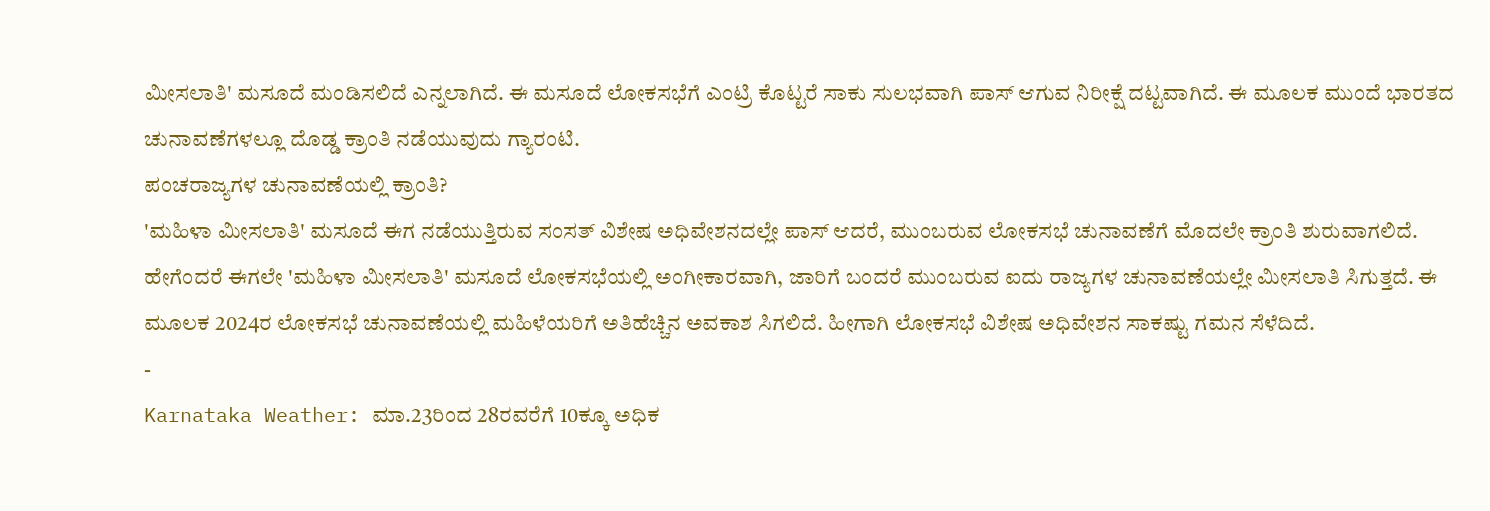ಮೀಸಲಾತಿ' ಮಸೂದೆ ಮಂಡಿಸಲಿದೆ ಎನ್ನಲಾಗಿದೆ. ಈ ಮಸೂದೆ ಲೋಕಸಭೆಗೆ ಎಂಟ್ರಿ ಕೊಟ್ಟರೆ ಸಾಕು ಸುಲಭವಾಗಿ ಪಾಸ್ ಆಗುವ ನಿರೀಕ್ಷೆ ದಟ್ಟವಾಗಿದೆ. ಈ ಮೂಲಕ ಮುಂದೆ ಭಾರತದ ಚುನಾವಣೆಗಳಲ್ಲೂ ದೊಡ್ಡ ಕ್ರಾಂತಿ ನಡೆಯುವುದು ಗ್ಯಾರಂಟಿ.
ಪಂಚರಾಜ್ಯಗಳ ಚುನಾವಣೆಯಲ್ಲಿ ಕ್ರಾಂತಿ?
'ಮಹಿಳಾ ಮೀಸಲಾತಿ' ಮಸೂದೆ ಈಗ ನಡೆಯುತ್ತಿರುವ ಸಂಸತ್ ವಿಶೇಷ ಅಧಿವೇಶನದಲ್ಲೇ ಪಾಸ್ ಆದರೆ, ಮುಂಬರುವ ಲೋಕಸಭೆ ಚುನಾವಣೆಗೆ ಮೊದಲೇ ಕ್ರಾಂತಿ ಶುರುವಾಗಲಿದೆ. ಹೇಗೆಂದರೆ ಈಗಲೇ 'ಮಹಿಳಾ ಮೀಸಲಾತಿ' ಮಸೂದೆ ಲೋಕಸಭೆಯಲ್ಲಿ ಅಂಗೀಕಾರವಾಗಿ, ಜಾರಿಗೆ ಬಂದರೆ ಮುಂಬರುವ ಐದು ರಾಜ್ಯಗಳ ಚುನಾವಣೆಯಲ್ಲೇ ಮೀಸಲಾತಿ ಸಿಗುತ್ತದೆ. ಈ ಮೂಲಕ 2024ರ ಲೋಕಸಭೆ ಚುನಾವಣೆಯಲ್ಲಿ ಮಹಿಳೆಯರಿಗೆ ಅತಿಹೆಚ್ಚಿನ ಅವಕಾಶ ಸಿಗಲಿದೆ. ಹೀಗಾಗಿ ಲೋಕಸಭೆ ವಿಶೇಷ ಅಧಿವೇಶನ ಸಾಕಷ್ಟು ಗಮನ ಸೆಳೆದಿದೆ.
-
Karnataka Weather: ಮಾ.23ರಿಂದ 28ರವರೆಗೆ 10ಕ್ಕೂ ಅಧಿಕ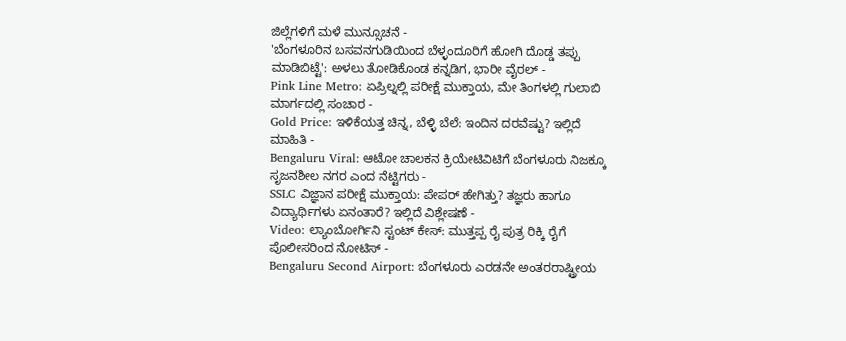ಜಿಲ್ಲೆಗಳಿಗೆ ಮಳೆ ಮುನ್ಸೂಚನೆ -
'ಬೆಂಗಳೂರಿನ ಬಸವನಗುಡಿಯಿಂದ ಬೆಳ್ಳಂದೂರಿಗೆ ಹೋಗಿ ದೊಡ್ಡ ತಪ್ಪು ಮಾಡಿಬಿಟ್ಟೆ': ಅಳಲು ತೋಡಿಕೊಂಡ ಕನ್ನಡಿಗ, ಭಾರೀ ವೈರಲ್ -
Pink Line Metro: ಏಪ್ರಿಲ್ನಲ್ಲಿ ಪರೀಕ್ಷೆ ಮುಕ್ತಾಯ, ಮೇ ತಿಂಗಳಲ್ಲಿ ಗುಲಾಬಿ ಮಾರ್ಗದಲ್ಲಿ ಸಂಚಾರ -
Gold Price: ಇಳಿಕೆಯತ್ತ ಚಿನ್ನ, ಬೆಳ್ಳಿ ಬೆಲೆ: ಇಂದಿನ ದರವೆಷ್ಟು? ಇಲ್ಲಿದೆ ಮಾಹಿತಿ -
Bengaluru Viral: ಆಟೋ ಚಾಲಕನ ಕ್ರಿಯೇಟಿವಿಟಿಗೆ ಬೆಂಗಳೂರು ನಿಜಕ್ಕೂ ಸೃಜನಶೀಲ ನಗರ ಎಂದ ನೆಟ್ಟಿಗರು -
SSLC ವಿಜ್ಞಾನ ಪರೀಕ್ಷೆ ಮುಕ್ತಾಯ: ಪೇಪರ್ ಹೇಗಿತ್ತು? ತಜ್ಞರು ಹಾಗೂ ವಿದ್ಯಾರ್ಥಿಗಳು ಏನಂತಾರೆ? ಇಲ್ಲಿದೆ ವಿಶ್ಲೇಷಣೆ -
Video: ಲ್ಯಾಂಬೋರ್ಗಿನಿ ಸ್ಟಂಟ್ ಕೇಸ್: ಮುತ್ತಪ್ಪ ರೈ ಪುತ್ರ ರಿಕ್ಕಿ ರೈಗೆ ಪೊಲೀಸರಿಂದ ನೋಟಿಸ್ -
Bengaluru Second Airport: ಬೆಂಗಳೂರು ಎರಡನೇ ಅಂತರರಾಷ್ಟ್ರೀಯ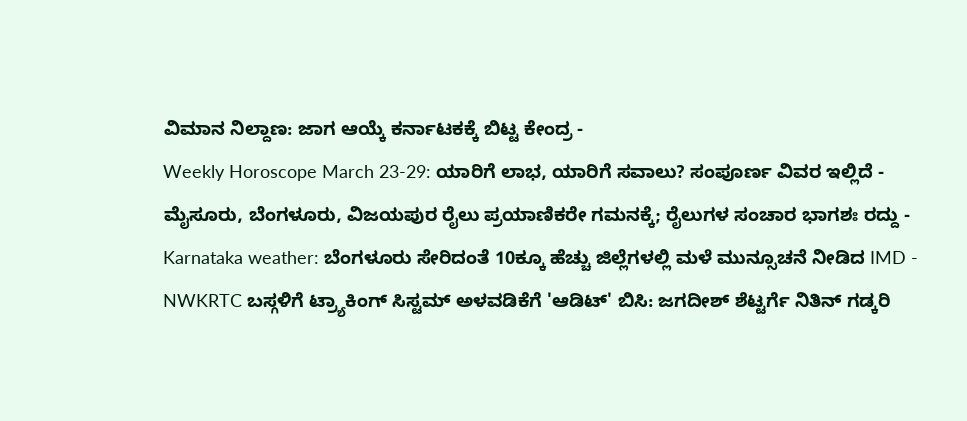ವಿಮಾನ ನಿಲ್ದಾಣ: ಜಾಗ ಆಯ್ಕೆ ಕರ್ನಾಟಕಕ್ಕೆ ಬಿಟ್ಟ ಕೇಂದ್ರ -
Weekly Horoscope March 23-29: ಯಾರಿಗೆ ಲಾಭ, ಯಾರಿಗೆ ಸವಾಲು? ಸಂಪೂರ್ಣ ವಿವರ ಇಲ್ಲಿದೆ -
ಮೈಸೂರು, ಬೆಂಗಳೂರು, ವಿಜಯಪುರ ರೈಲು ಪ್ರಯಾಣಿಕರೇ ಗಮನಕ್ಕೆ; ರೈಲುಗಳ ಸಂಚಾರ ಭಾಗಶಃ ರದ್ದು -
Karnataka weather: ಬೆಂಗಳೂರು ಸೇರಿದಂತೆ 10ಕ್ಕೂ ಹೆಚ್ಚು ಜಿಲ್ಲೆಗಳಲ್ಲಿ ಮಳೆ ಮುನ್ಸೂಚನೆ ನೀಡಿದ IMD -
NWKRTC ಬಸ್ಗಳಿಗೆ ಟ್ರ್ಯಾಕಿಂಗ್ ಸಿಸ್ಟಮ್ ಅಳವಡಿಕೆಗೆ 'ಆಡಿಟ್' ಬಿಸಿ: ಜಗದೀಶ್ ಶೆಟ್ಟರ್ಗೆ ನಿತಿನ್ ಗಡ್ಕರಿ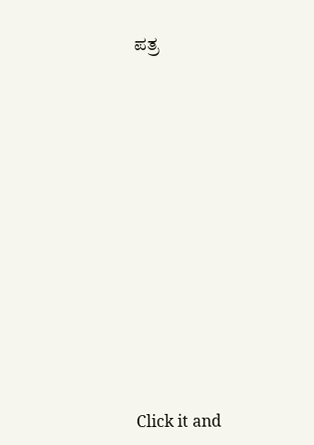ಪತ್ರ












Click it and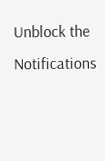Unblock the Notifications